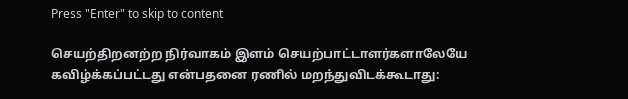Press "Enter" to skip to content

செயற்திறனற்ற நிர்வாகம் இளம் செயற்பாட்டாளர்களாலேயே கவிழ்க்கப்பட்டது என்பதனை ரணில் மறந்துவிடக்கூடாது: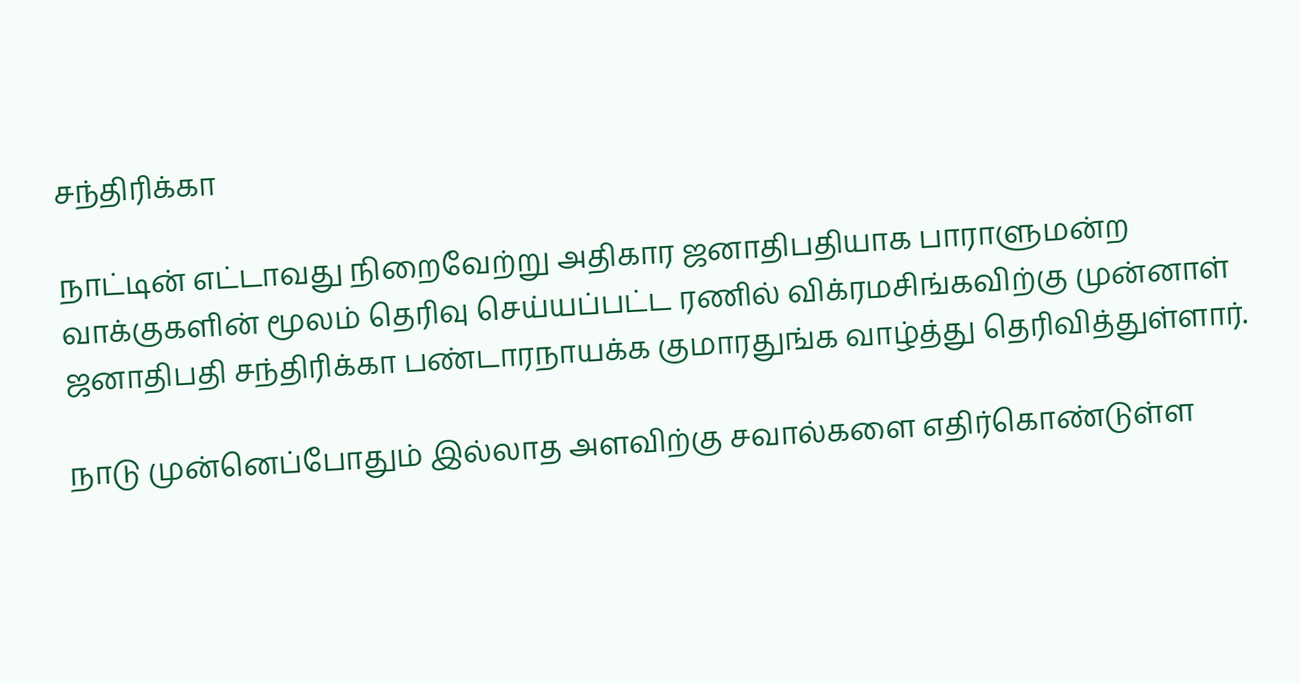சந்திரிக்கா

நாட்டின் எட்டாவது நிறைவேற்று அதிகார ஜனாதிபதியாக பாராளுமன்ற வாக்குகளின் மூலம் தெரிவு செய்யப்பட்ட ரணில் விக்ரமசிங்கவிற்கு முன்னாள் ஜனாதிபதி சந்திரிக்கா பண்டாரநாயக்க குமாரதுங்க வாழ்த்து தெரிவித்துள்ளார்.

நாடு முன்னெப்போதும் இல்லாத அளவிற்கு சவால்களை எதிர்கொண்டுள்ள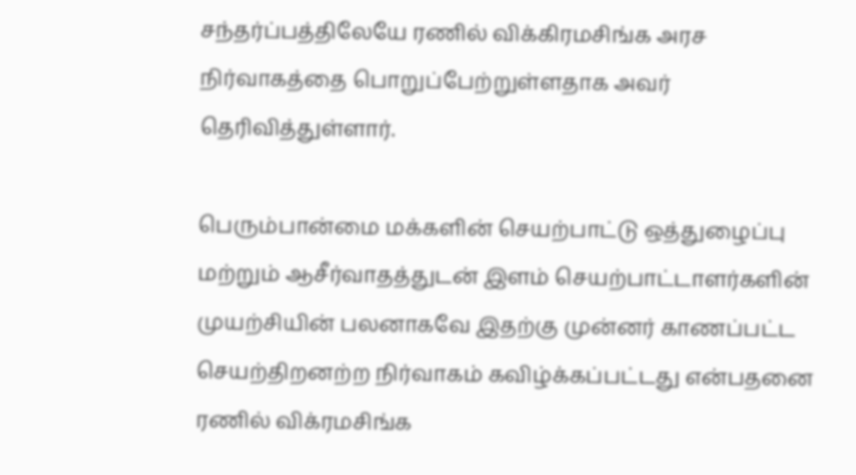சந்தர்ப்பத்திலேயே ரணில் விக்கிரமசிங்க அரச நிர்வாகத்தை பொறுப்பேற்றுள்ளதாக அவர் தெரிவித்துள்ளார்.

பெரும்பான்மை மக்களின் செயற்பாட்டு ஒத்துழைப்பு மற்றும் ஆசீர்வாதத்துடன் இளம் செயற்பாட்டாளர்களின் முயற்சியின் பலனாகவே இதற்கு முன்னர் காணப்பட்ட செயற்திறனற்ற நிர்வாகம் கவிழ்க்கப்பட்டது என்பதனை ரணில் விக்ரமசிங்க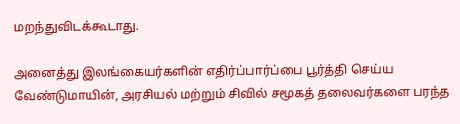மறந்துவிடக்கூடாது.

அனைத்து இலங்கையர்களின் எதிர்ப்பார்ப்பை பூர்த்தி செய்ய வேண்டுமாயின், அரசியல் மற்றும் சிவில் சமூகத் தலைவர்களை பரந்த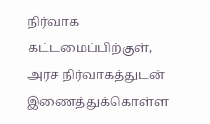நிர்வாக கட்டமைப்பிற்குள், அரச நிர்வாகத்துடன் இணைத்துக்கொள்ள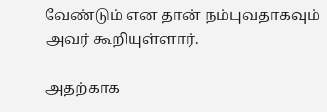வேண்டும் என தான் நம்புவதாகவும் அவர் கூறியுள்ளார்.

அதற்காக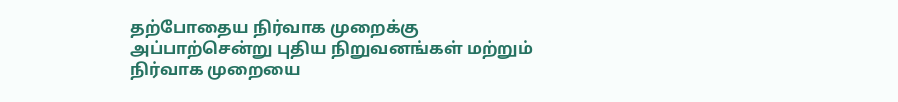தற்போதைய நிர்வாக முறைக்கு அப்பாற்சென்று புதிய நிறுவனங்கள் மற்றும் நிர்வாக முறையை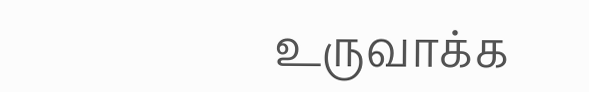உருவாக்க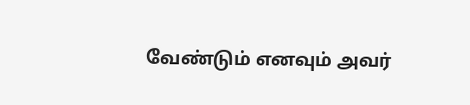வேண்டும் எனவும் அவர்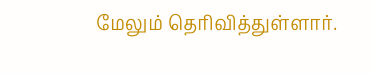மேலும் தெரிவித்துள்ளார்.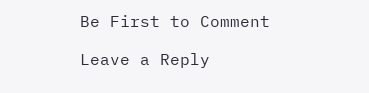Be First to Comment

Leave a Reply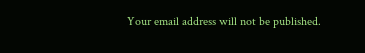Your email address will not be published.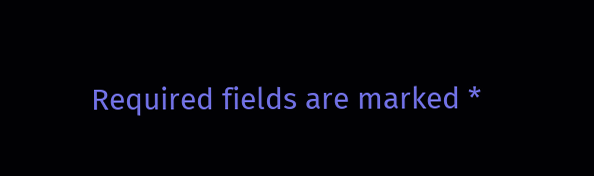Required fields are marked *